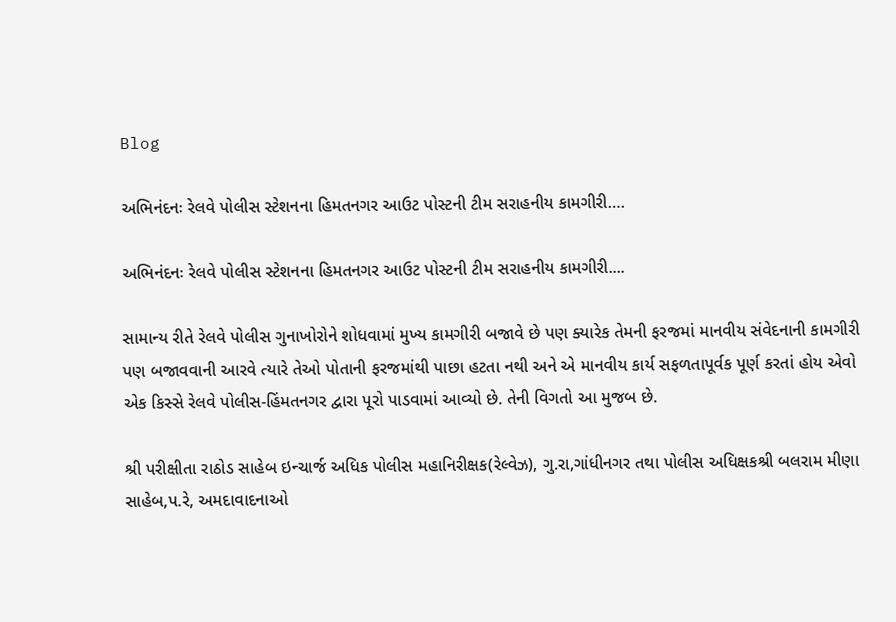Blog

અભિનંદનઃ રેલવે પોલીસ સ્ટેશનના હિમતનગર આઉટ પોસ્ટની ટીમ સરાહનીય કામગીરી….

અભિનંદનઃ રેલવે પોલીસ સ્ટેશનના હિમતનગર આઉટ પોસ્ટની ટીમ સરાહનીય કામગીરી....

સામાન્ય રીતે રેલવે પોલીસ ગુનાખોરોને શોધવામાં મુખ્ય કામગીરી બજાવે છે પણ ક્યારેક તેમની ફરજમાં માનવીય સંવેદનાની કામગીરી પણ બજાવવાની આરવે ત્યારે તેઓ પોતાની ફરજમાંથી પાછા હટતા નથી અને એ માનવીય કાર્ય સફળતાપૂર્વક પૂર્ણ કરતાં હોય એવો એક કિસ્સે રેલવે પોલીસ-હિંમતનગર દ્વારા પૂરો પાડવામાં આવ્યો છે. તેની વિગતો આ મુજબ છે.

શ્રી પરીક્ષીતા રાઠોડ સાહેબ ઇન્ચાર્જ અધિક પોલીસ મહાનિરીક્ષક(રેલ્વેઝ), ગુ.રા,ગાંધીનગર તથા પોલીસ અધિક્ષકશ્રી બલરામ મીણા સાહેબ,પ.રે, અમદાવાદનાઓ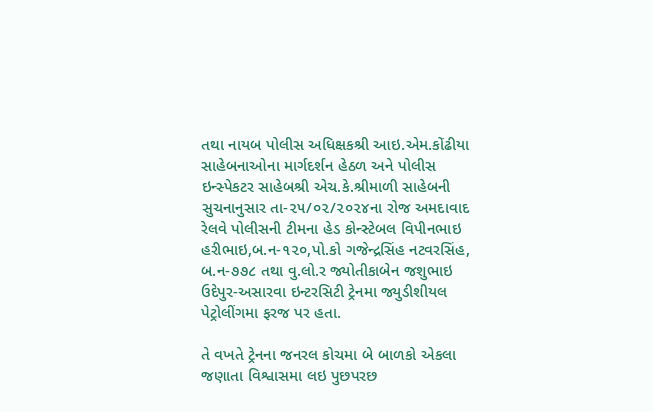તથા નાયબ પોલીસ અધિક્ષકશ્રી આઇ.એમ.કોંઢીયા સાહેબનાઓના માર્ગદર્શન હેઠળ અને પોલીસ ઇન્સ્પેકટર સાહેબશ્રી એચ.કે.શ્રીમાળી સાહેબની સુચનાનુસાર તા-૨૫/૦૨/૨૦૨૪ના રોજ અમદાવાદ રેલવે પોલીસની ટીમના હેડ કોન્સ્ટેબલ વિપીનભાઇ હરીભાઇ,બ.ન-૧૨૦,પો.કો ગજેન્દ્રસિંહ નટવરસિંહ, બ.ન-૭૭૮ તથા વુ.લો.ર જ્યોતીકાબેન જશુભાઇ ઉદેપુર-અસારવા ઇન્ટરસિટી ટ્રેનમા જ્યુડીશીયલ પેટ્રોલીંગમા ફરજ પર હતા.

તે વખતે ટ્રેનના જનરલ કોચમા બે બાળકો એકલા જણાતા વિશ્વાસમા લઇ પુછપરછ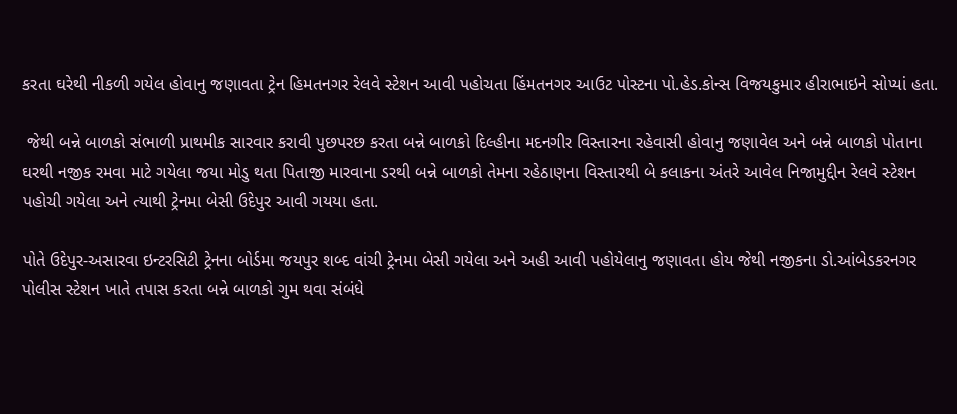કરતા ઘરેથી નીકળી ગયેલ હોવાનુ જણાવતા ટ્રેન હિમતનગર રેલવે સ્ટેશન આવી પહોચતા હિંમતનગર આઉટ પોસ્ટના પો.હેડ.કોન્સ વિજયકુમાર હીરાભાઇને સોપ્યાં હતા.

 જેથી બન્ને બાળકો સંભાળી પ્રાથમીક સારવાર કરાવી પુછપરછ કરતા બન્ને બાળકો દિલ્હીના મદનગીર વિસ્તારના રહેવાસી હોવાનુ જણાવેલ અને બન્ને બાળકો પોતાના ઘરથી નજીક રમવા માટે ગયેલા જયા મોડુ થતા પિતાજી મારવાના ડરથી બન્ને બાળકો તેમના રહેઠાણના વિસ્તારથી બે કલાકના અંતરે આવેલ નિજામુદ્દીન રેલવે સ્ટેશન પહોચી ગયેલા અને ત્યાથી ટ્રેનમા બેસી ઉદેપુર આવી ગયયા હતા.

પોતે ઉદેપુર-અસારવા ઇન્ટરસિટી ટ્રેનના બોર્ડમા જયપુર શબ્દ વાંચી ટ્રેનમા બેસી ગયેલા અને અહી આવી પહોયેલાનુ જણાવતા હોય જેથી નજીકના ડો.આંબેડકરનગર પોલીસ સ્ટેશન ખાતે તપાસ કરતા બન્ને બાળકો ગુમ થવા સંબંધે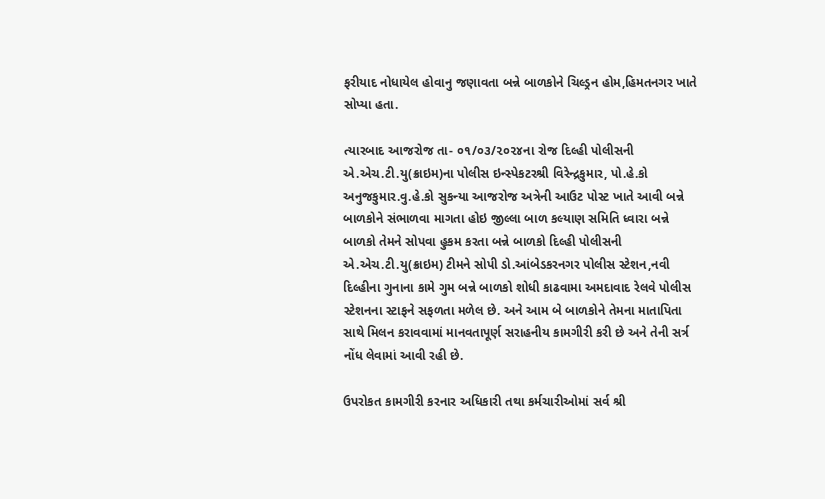ફરીયાદ નોધાયેલ હોવાનુ જણાવતા બન્ને બાળકોને ચિલ્ડ્રન હોમ,હિમતનગર ખાતે સોપ્યા હતા.

ત્યારબાદ આજરોજ તા- ૦૧/૦૩/૨૦૨૪ના રોજ દિલ્હી પોલીસની એ.એચ.ટી.યુ(ક્રાઇમ)ના પોલીસ ઇન્સ્પેકટરશ્રી વિરેન્દ્રકુમાર, પો.હે.કો અનુજકુમાર.વુ.હે.કો સુકન્યા આજરોજ અત્રેની આઉટ પોસ્ટ ખાતે આવી બન્ને બાળકોને સંભાળવા માગતા હોઇ જીલ્લા બાળ કલ્યાણ સમિતિ ધ્વારા બન્ને બાળકો તેમને સોપવા હુકમ કરતા બન્ને બાળકો દિલ્હી પોલીસની એ.એચ.ટી.યુ(ક્રાઇમ) ટીમને સોપી ડો.આંબેડકરનગર પોલીસ સ્ટેશન,નવી દિલ્હીના ગુનાના કામે ગુમ બન્ને બાળકો શોધી કાઢવામા અમદાવાદ રેલવે પોલીસ સ્ટેશનના સ્ટાફને સફળતા મળેલ છે. અને આમ બે બાળકોને તેમના માતાપિતા સાથે મિલન કરાવવામાં માનવતાપૂર્ણ સરાહનીય કામગીરી કરી છે અને તેની સર્ત્ર નોંધ લેવામાં આવી રહી છે.

ઉપરોકત કામગીરી કરનાર અધિકારી તથા કર્મચારીઓમાં સર્વ શ્રી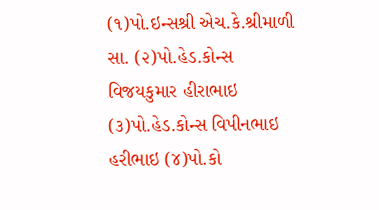(૧)પો.ઇન્સશ્રી એચ.કે.શ્રીમાળી સા. (૨)પો.હેડ.કોન્સ વિજયકુમાર હીરાભાઇ (૩)પો.હેડ.કોન્સ વિપીનભાઇ હરીભાઇ (૪)પો.કો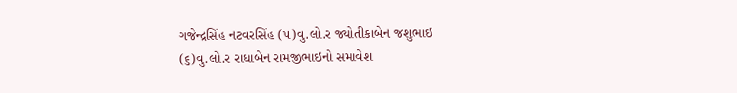ગજેન્દ્રસિંહ નટવરસિંહ (૫)વુ.લો.ર જ્યોતીકાબેન જશુભાઇ (૬)વુ.લો.ર રાધાબેન રામજીભાઇનો સમાવેશ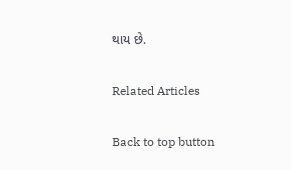થાય છે.

Related Articles

Back to top button